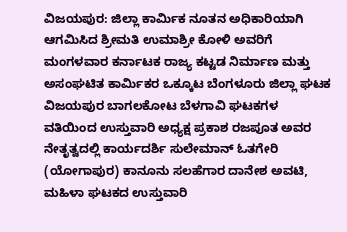ವಿಜಯಪುರ: ಜಿಲ್ಲಾ ಕಾರ್ಮಿಕ ನೂತನ ಅಧಿಕಾರಿಯಾಗಿ ಆಗಮಿಸಿದ ಶ್ರೀಮತಿ ಉಮಾಶ್ರೀ ಕೋಳಿ ಅವರಿಗೆ ಮಂಗಳವಾರ ಕರ್ನಾಟಕ ರಾಜ್ಯ ಕಟ್ಟಡ ನಿರ್ಮಾಣ ಮತ್ತು ಅಸಂಘಟಿತ ಕಾರ್ಮಿಕರ ಒಕ್ಕೂಟ ಬೆಂಗಳೂರು ಜಿಲ್ಲಾ ಘಟಕ ವಿಜಯಪುರ ಬಾಗಲಕೋಟ ಬೆಳಗಾವಿ ಘಟಕಗಳ ವತಿಯಿಂದ ಉಸ್ತುವಾರಿ ಅಧ್ಯಕ್ಷ ಪ್ರಕಾಶ ರಜಪೂತ ಅವರ ನೇತೃತ್ವದಲ್ಲಿ ಕಾರ್ಯದರ್ಶಿ ಸುಲೇಮಾನ್ ಓತಗೇರಿ (ಯೋಗಾಪುರ) ಕಾನೂನು ಸಲಹೆಗಾರ ದಾನೇಶ ಅವಟಿ, ಮಹಿಳಾ ಘಟಕದ ಉಸ್ತುವಾರಿ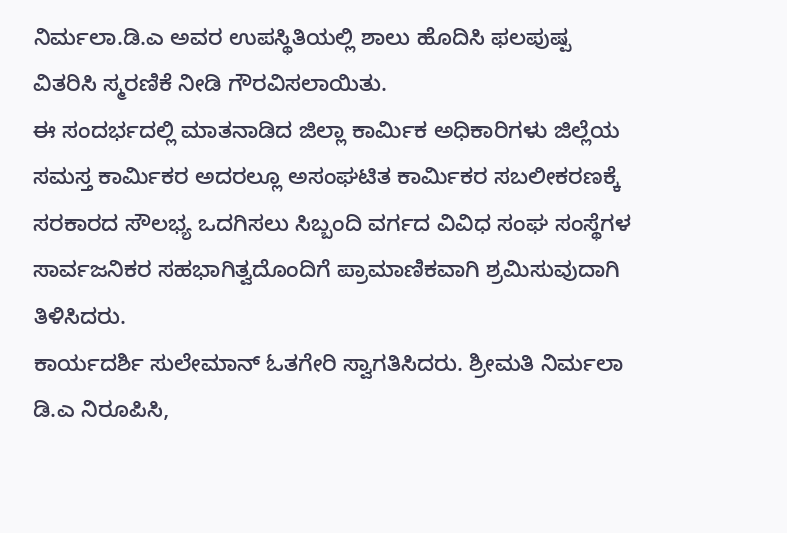ನಿರ್ಮಲಾ.ಡಿ.ಎ ಅವರ ಉಪಸ್ಥಿತಿಯಲ್ಲಿ ಶಾಲು ಹೊದಿಸಿ ಫಲಪುಷ್ಪ ವಿತರಿಸಿ ಸ್ಮರಣಿಕೆ ನೀಡಿ ಗೌರವಿಸಲಾಯಿತು.
ಈ ಸಂದರ್ಭದಲ್ಲಿ ಮಾತನಾಡಿದ ಜಿಲ್ಲಾ ಕಾರ್ಮಿಕ ಅಧಿಕಾರಿಗಳು ಜಿಲ್ಲೆಯ ಸಮಸ್ತ ಕಾರ್ಮಿಕರ ಅದರಲ್ಲೂ ಅಸಂಘಟಿತ ಕಾರ್ಮಿಕರ ಸಬಲೀಕರಣಕ್ಕೆ ಸರಕಾರದ ಸೌಲಭ್ಯ ಒದಗಿಸಲು ಸಿಬ್ಬಂದಿ ವರ್ಗದ ವಿವಿಧ ಸಂಘ ಸಂಸ್ಥೆಗಳ ಸಾರ್ವಜನಿಕರ ಸಹಭಾಗಿತ್ವದೊಂದಿಗೆ ಪ್ರಾಮಾಣಿಕವಾಗಿ ಶ್ರಮಿಸುವುದಾಗಿ ತಿಳಿಸಿದರು.
ಕಾರ್ಯದರ್ಶಿ ಸುಲೇಮಾನ್ ಓತಗೇರಿ ಸ್ವಾಗತಿಸಿದರು. ಶ್ರೀಮತಿ ನಿರ್ಮಲಾ ಡಿ.ಎ ನಿರೂಪಿಸಿ,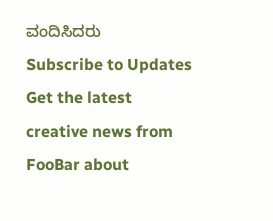ವಂದಿಸಿದರು
Subscribe to Updates
Get the latest creative news from FooBar about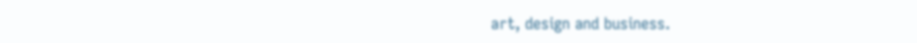art, design and business.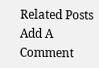Related Posts
Add A Comment